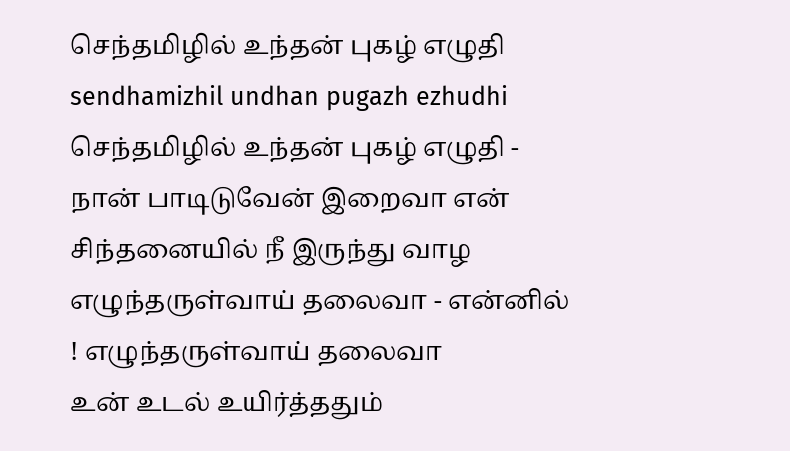செந்தமிழில் உந்தன் புகழ் எழுதி
sendhamizhil undhan pugazh ezhudhi
செந்தமிழில் உந்தன் புகழ் எழுதி - நான் பாடிடுவேன் இறைவா என் சிந்தனையில் நீ இருந்து வாழ எழுந்தருள்வாய் தலைவா - என்னில் ! எழுந்தருள்வாய் தலைவா
உன் உடல் உயிர்த்ததும்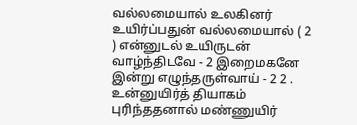வல்லமையால் உலகினர் உயிர்ப்பதுன் வல்லமையால் ( 2 ) என்னுடல் உயிருடன் வாழ்ந்திடவே - 2 இறைமகனே இன்று எழுந்தருள்வாய் - 2 2 .
உன்னுயிர்த் தியாகம் புரிந்ததனால் மண்ணுயிர்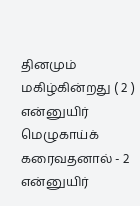தினமும் மகிழ்கின்றது ( 2 ) என்னுயிர் மெழுகாய்க் கரைவதனால் - 2 என்னுயிர்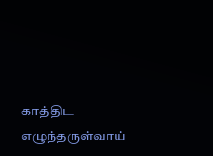காத்திட எழுந்தருள்வாய்